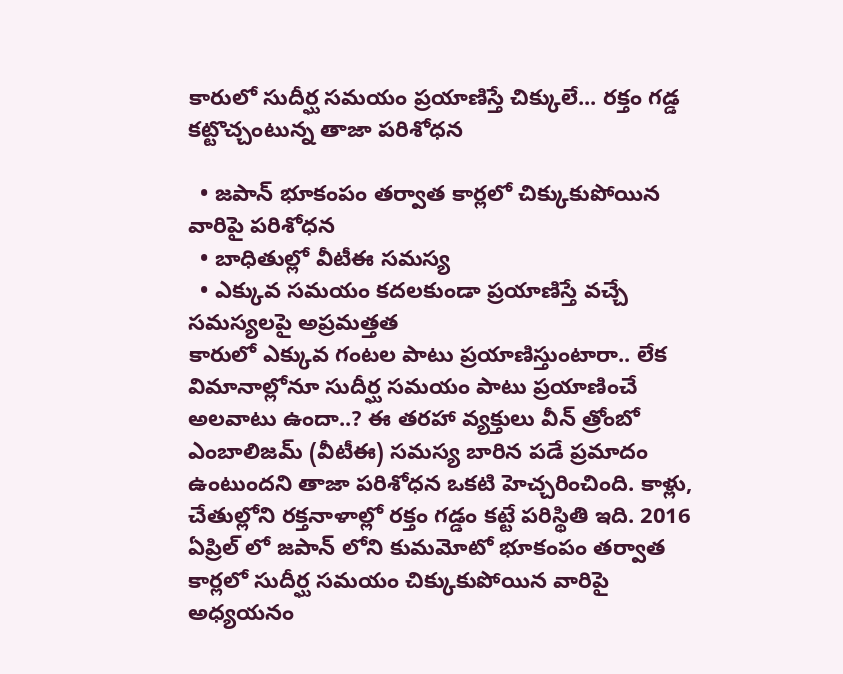కారులో సుదీర్ఘ సమయం ప్రయాణిస్తే చిక్కులే... రక్తం గడ్డ కట్టొచ్చంటున్న తాజా పరిశోధన

  • జపాన్ భూకంపం తర్వాత కార్లలో చిక్కుకుపోయిన వారిపై పరిశోధన
  • బాధితుల్లో వీటీఈ సమస్య
  • ఎక్కువ సమయం కదలకుండా ప్రయాణిస్తే వచ్చే సమస్యలపై అప్రమత్తత
కారులో ఎక్కువ గంటల పాటు ప్రయాణిస్తుంటారా.. లేక విమానాల్లోనూ సుదీర్ఘ సమయం పాటు ప్రయాణించే అలవాటు ఉందా..? ఈ తరహా వ్యక్తులు వీన్ త్రోంబో ఎంబాలిజమ్ (వీటీఈ) సమస్య బారిన పడే ప్రమాదం ఉంటుందని తాజా పరిశోధన ఒకటి హెచ్చరించింది. కాళ్లు, చేతుల్లోని రక్తనాళాల్లో రక్తం గడ్డం కట్టే పరిస్థితి ఇది. 2016 ఏప్రిల్ లో జపాన్ లోని కుమమోటో భూకంపం తర్వాత కార్లలో సుదీర్ఘ సమయం చిక్కుకుపోయిన వారిపై అధ్యయనం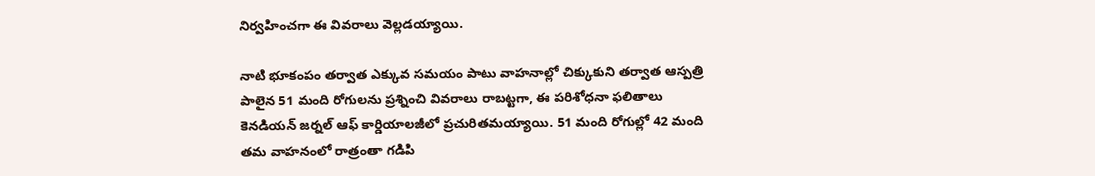నిర్వహించగా ఈ వివరాలు వెల్లడయ్యాయి.

నాటి భూకంపం తర్వాత ఎక్కువ సమయం పాటు వాహనాల్లో చిక్కుకుని తర్వాత ఆస్పత్రి పాలైన 51 మంది రోగులను ప్రశ్నించి వివరాలు రాబట్టగా, ఈ పరిశోధనా ఫలితాలు కెనడియన్ జర్నల్ ఆఫ్ కార్డియాలజీలో ప్రచురితమయ్యాయి. 51 మంది రోగుల్లో 42 మంది తమ వాహనంలో రాత్రంతా గడిపి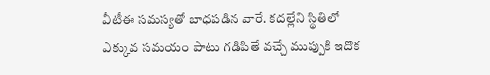వీటీఈ సమస్యతో బాధపడిన వారే. కదల్లేని స్థితిలో ఎక్కువ సమయం పాటు గడిపితే వచ్చే ముప్పుకి ఇదొక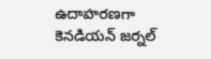ఉదాహరణగా కెనడియన్ జర్నల్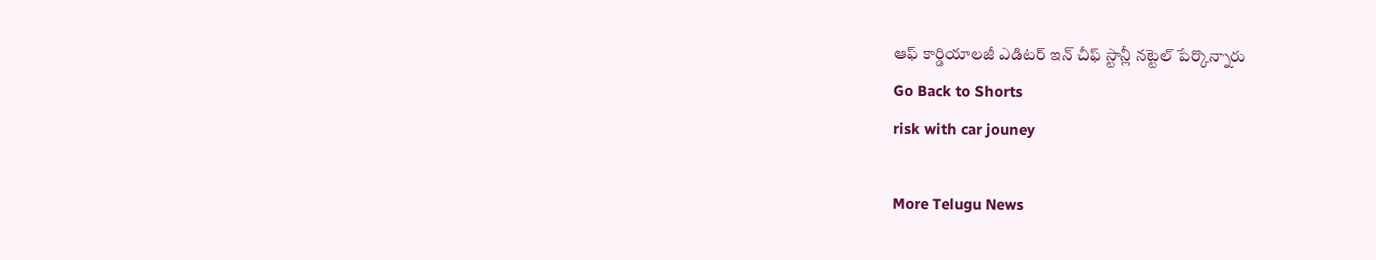ఆఫ్ కార్డియాలజీ ఎడిటర్ ఇన్ చీఫ్ స్టాన్లీ నట్టెల్ పేర్కొన్నారు
Go Back to Shorts
risk with car jouney

More Telugu News